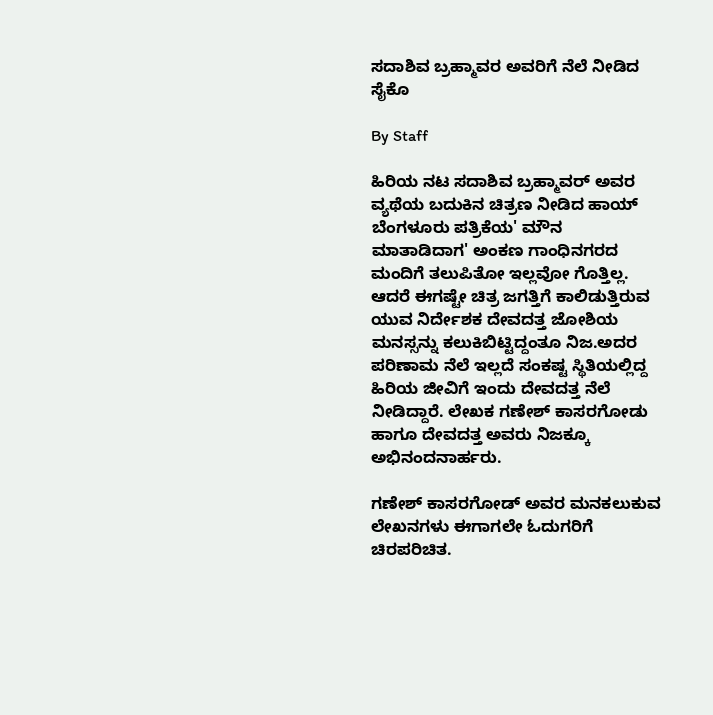ಸದಾಶಿವ ಬ್ರಹ್ಮಾವರ ಅವರಿಗೆ ನೆಲೆ ನೀಡಿದ ಸೈಕೊ

By Staff

ಹಿರಿಯ ನಟ ಸದಾಶಿವ ಬ್ರಹ್ಮಾವರ್ ಅವರ ವ್ಯಥೆಯ ಬದುಕಿನ ಚಿತ್ರಣ ನೀಡಿದ ಹಾಯ್ ಬೆಂಗಳೂರು ಪತ್ರಿಕೆಯ' ಮೌನ ಮಾತಾಡಿದಾಗ' ಅಂಕಣ ಗಾಂಧಿನಗರದ ಮಂದಿಗೆ ತಲುಪಿತೋ ಇಲ್ಲವೋ ಗೊತ್ತಿಲ್ಲ. ಆದರೆ ಈಗಷ್ಟೇ ಚಿತ್ರ ಜಗತ್ತಿಗೆ ಕಾಲಿಡುತ್ತಿರುವ ಯುವ ನಿರ್ದೇಶಕ ದೇವದತ್ತ ಜೋಶಿಯ ಮನಸ್ಸನ್ನು ಕಲುಕಿಬಿಟ್ಟಿದ್ದಂತೂ ನಿಜ.ಅದರ ಪರಿಣಾಮ ನೆಲೆ ಇಲ್ಲದೆ ಸಂಕಷ್ಟ ಸ್ಥಿತಿಯಲ್ಲಿದ್ದ ಹಿರಿಯ ಜೀವಿಗೆ ಇಂದು ದೇವದತ್ತ ನೆಲೆ ನೀಡಿದ್ದಾರೆ. ಲೇಖಕ ಗಣೇಶ್ ಕಾಸರಗೋಡು ಹಾಗೂ ದೇವದತ್ತ ಅವರು ನಿಜಕ್ಕೂ ಅಭಿನಂದನಾರ್ಹರು.

ಗಣೇಶ್ ಕಾಸರಗೋಡ್ ಅವರ ಮನಕಲುಕುವ ಲೇಖನಗಳು ಈಗಾಗಲೇ ಓದುಗರಿಗೆ ಚಿರಪರಿಚಿತ.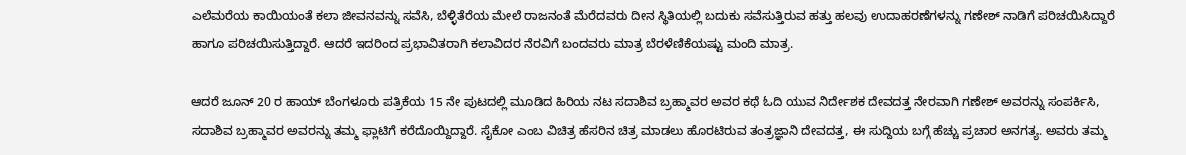ಎಲೆಮರೆಯ ಕಾಯಿಯಂತೆ ಕಲಾ ಜೀವನವನ್ನು ಸವೆಸಿ, ಬೆಳ್ಳಿತೆರೆಯ ಮೇಲೆ ರಾಜನಂತೆ ಮೆರೆದವರು ದೀನ ಸ್ಥಿತಿಯಲ್ಲಿ ಬದುಕು ಸವೆಸುತ್ತಿರುವ ಹತ್ತು ಹಲವು ಉದಾಹರಣೆಗಳನ್ನು ಗಣೇಶ್ ನಾಡಿಗೆ ಪರಿಚಯಿಸಿದ್ದಾರೆ ಹಾಗೂ ಪರಿಚಯಿಸುತ್ತಿದ್ದಾರೆ. ಆದರೆ ಇದರಿಂದ ಪ್ರಭಾವಿತರಾಗಿ ಕಲಾವಿದರ ನೆರವಿಗೆ ಬಂದವರು ಮಾತ್ರ ಬೆರಳೆಣಿಕೆಯಷ್ಟು ಮಂದಿ ಮಾತ್ರ.

ಆದರೆ ಜೂನ್ 20 ರ ಹಾಯ್ ಬೆಂಗಳೂರು ಪತ್ರಿಕೆಯ 15 ನೇ ಪುಟದಲ್ಲಿ ಮೂಡಿದ ಹಿರಿಯ ನಟ ಸದಾಶಿವ ಬ್ರಹ್ಮಾವರ ಅವರ ಕಥೆ ಓದಿ ಯುವ ನಿರ್ದೇಶಕ ದೇವದತ್ತ ನೇರವಾಗಿ ಗಣೇಶ್ ಅವರನ್ನು ಸಂಪರ್ಕಿಸಿ, ಸದಾಶಿವ ಬ್ರಹ್ಮಾವರ ಅವರನ್ನು ತಮ್ಮ ಫ್ಲಾಟಿಗೆ ಕರೆದೊಯ್ದಿದ್ದಾರೆ. ಸೈಕೋ ಎಂಬ ವಿಚಿತ್ರ ಹೆಸರಿನ ಚಿತ್ರ ಮಾಡಲು ಹೊರಟಿರುವ ತಂತ್ರಜ್ಞಾನಿ ದೇವದತ್ತ, ಈ ಸುದ್ದಿಯ ಬಗ್ಗೆ ಹೆಚ್ಚು ಪ್ರಚಾರ ಅನಗತ್ಯ. ಅವರು ತಮ್ಮ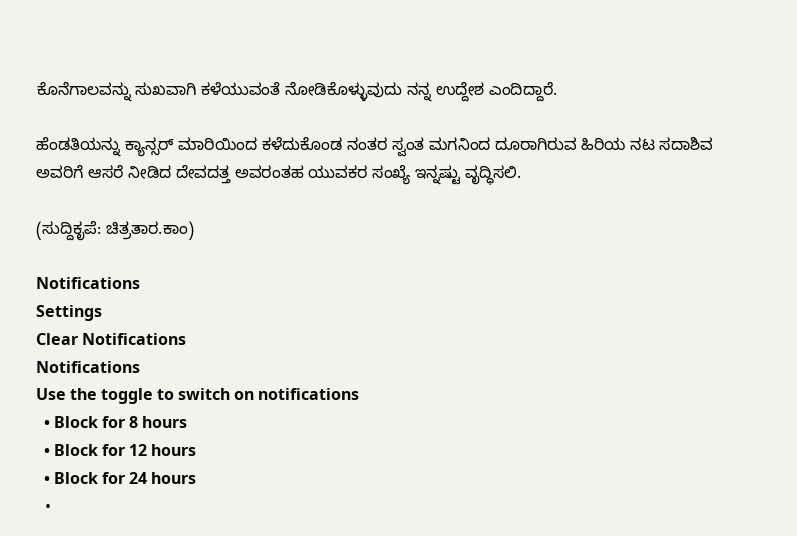ಕೊನೆಗಾಲವನ್ನು ಸುಖವಾಗಿ ಕಳೆಯುವಂತೆ ನೋಡಿಕೊಳ್ಳುವುದು ನನ್ನ ಉದ್ದೇಶ ಎಂದಿದ್ದಾರೆ.

ಹೆಂಡತಿಯನ್ನು ಕ್ಯಾನ್ಸರ್ ಮಾರಿಯಿಂದ ಕಳೆದುಕೊಂಡ ನಂತರ ಸ್ವಂತ ಮಗನಿಂದ ದೂರಾಗಿರುವ ಹಿರಿಯ ನಟ ಸದಾಶಿವ ಅವರಿಗೆ ಆಸರೆ ನೀಡಿದ ದೇವದತ್ತ ಅವರಂತಹ ಯುವಕರ ಸಂಖ್ಯೆ ಇನ್ನಷ್ಟು ವೃದ್ಧಿಸಲಿ.

(ಸುದ್ದಿಕೃಪೆ: ಚಿತ್ರತಾರ.ಕಾಂ)

Notifications
Settings
Clear Notifications
Notifications
Use the toggle to switch on notifications
  • Block for 8 hours
  • Block for 12 hours
  • Block for 24 hours
  •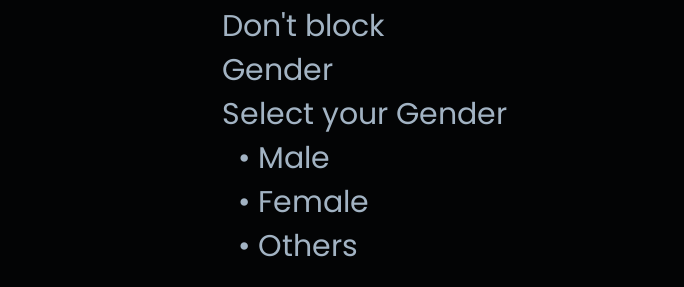Don't block
Gender
Select your Gender
  • Male
  • Female
  • Others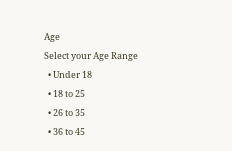Age
Select your Age Range
  • Under 18
  • 18 to 25
  • 26 to 35
  • 36 to 45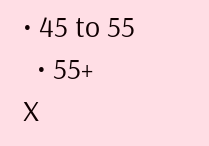• 45 to 55
  • 55+
X